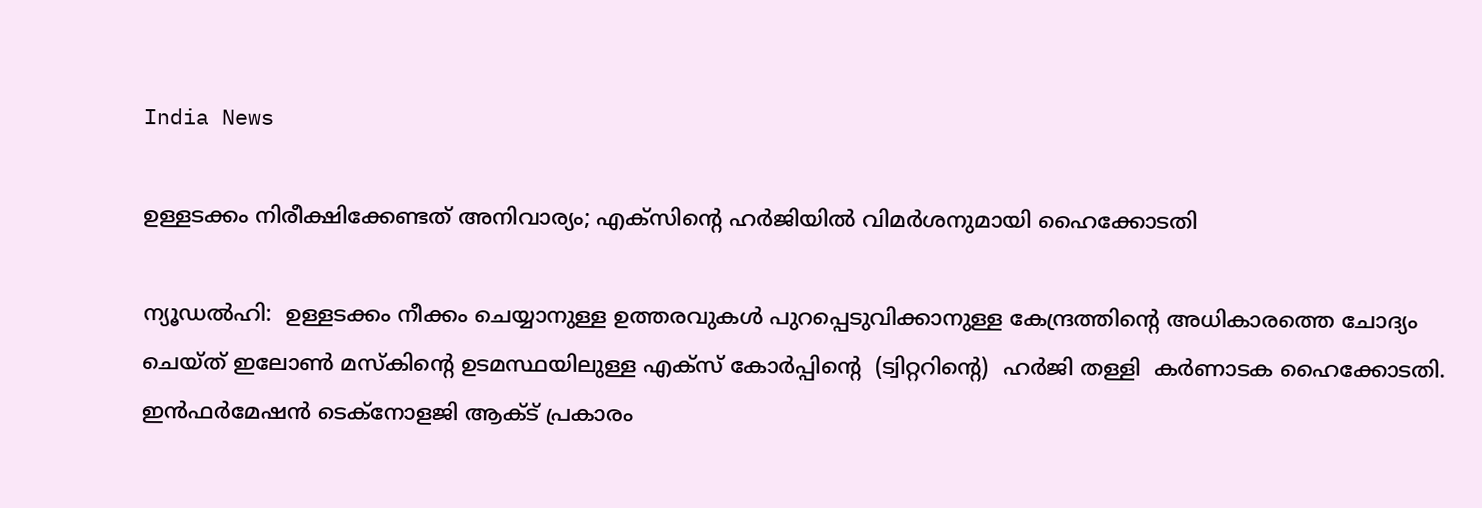India News

ഉള്ളടക്കം നിരീക്ഷിക്കേണ്ടത് അനിവാര്യം; എക്സിന്റെ ഹർജിയിൽ വിമർശനുമായി ഹൈക്കോടതി

ന്യൂഡൽഹി:  ഉള്ളടക്കം നീക്കം ചെയ്യാനുള്ള ഉത്തരവുകൾ പുറപ്പെടുവിക്കാനുള്ള കേന്ദ്രത്തിന്റെ അധികാരത്തെ ചോദ്യം ചെയ്ത് ഇലോൺ മസ്കിന്റെ ഉടമസ്ഥയിലുള്ള എക്സ് കോർപ്പിന്റെ  (ട്വിറ്ററിന്റെ)  ഹർജി തള്ളി  കർണാടക ഹൈക്കോടതി. ഇൻഫർമേഷൻ ടെക്നോളജി ആക്ട് പ്രകാരം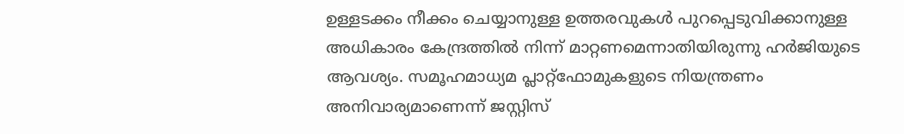ഉള്ളടക്കം നീക്കം ചെയ്യാനുള്ള ഉത്തരവുകൾ പുറപ്പെടുവിക്കാനുള്ള അധികാരം കേന്ദ്രത്തിൽ നിന്ന് മാറ്റണമെന്നാതിയിരുന്നു ഹർജിയുടെ ആവശ്യം. സമൂഹമാധ്യമ പ്ലാറ്റ്‌ഫോമുകളുടെ നിയന്ത്രണം അനിവാര്യമാണെന്ന് ജസ്റ്റിസ്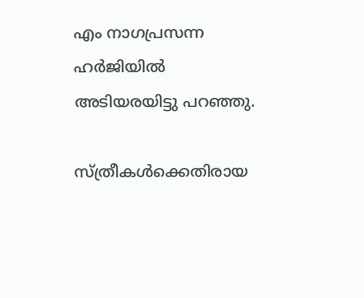എം നാഗപ്രസന്ന ഹർജിയിൽ അടിയരയിട്ടു പറഞ്ഞു.

സ്ത്രീകൾക്കെതിരായ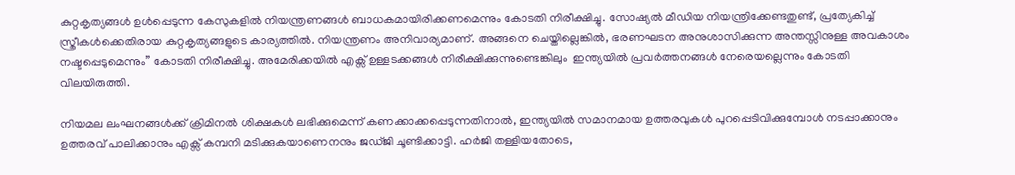കുറ്റകൃത്യങ്ങൾ ഉൾപ്പെടുന്ന കേസുകളിൽ നിയന്ത്രണങ്ങൾ ബാധകമായിരിക്കണമെന്നും കോടതി നിരീക്ഷിച്ചു. സോഷ്യൽ മീഡിയ നിയന്ത്രിക്കേണ്ടതുണ്ട്, പ്രത്യേകിച്ച് സ്ത്രീകൾക്കെതിരായ കുറ്റകൃത്യങ്ങളുടെ കാര്യത്തിൽ. നിയന്ത്രണം അനിവാര്യമാണ്. അങ്ങനെ ചെയ്തില്ലെങ്കിൽ, ഭരണഘടന അനുശാസിക്കുന്ന അന്തസ്സിനുള്ള അവകാശം നഷ്ടപ്പെടുമെന്നും” കോടതി നിരീക്ഷിച്ചു. അമേരിക്കയിൽ എക്സ് ഉള്ളടക്കങ്ങൾ നിരീക്ഷിക്കുന്നുണ്ടെങ്കിലും  ഇന്ത്യയിൽ പ്രവർത്തനങ്ങൾ നേരെയല്ലെന്നും കോടതി വിലയിരുത്തി.

നിയമല ലംഘനങ്ങൾക്ക് ക്രിമിനൽ ശിക്ഷകൾ ലഭിക്കുമെന്ന് കണക്കാക്കപ്പെടുന്നതിനാൽ, ഇന്ത്യയിൽ സമാനമായ ഉത്തരവുകൾ പുറപ്പെടിവിക്കുമ്പോൾ നടപ്പാക്കാനും ഉത്തരവ് പാലിക്കാനും എക്സ് കമ്പനി മടിക്കുകയാണെനനും ജഡ്ജി ചൂണ്ടിക്കാട്ടി. ഹർജി തള്ളിയതോടെ,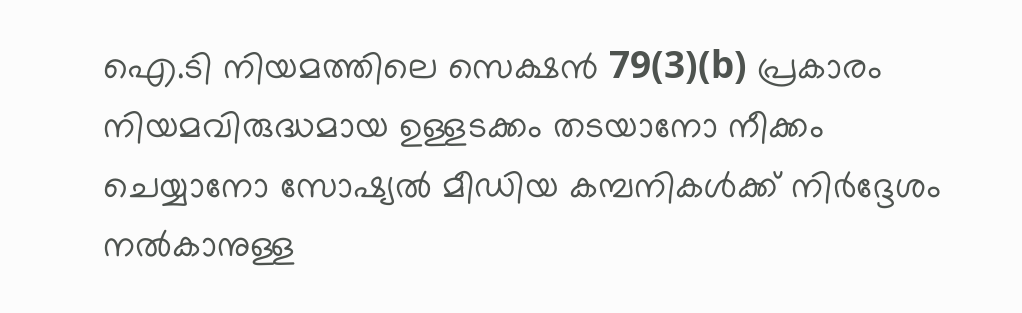ഐ.ടി നിയമത്തിലെ സെക്ഷൻ 79(3)(b) പ്രകാരം നിയമവിരുദ്ധമായ ഉള്ളടക്കം തടയാനോ നീക്കം ചെയ്യാനോ സോഷ്യൽ മീഡിയ കമ്പനികൾക്ക് നിർദ്ദേശം നൽകാനുള്ള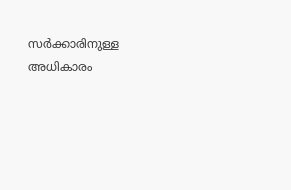സർക്കാരിനുള്ള അധികാരം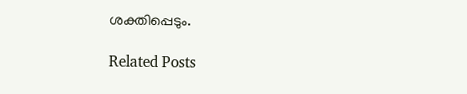ശക്തിപ്പെടും.

Related Posts